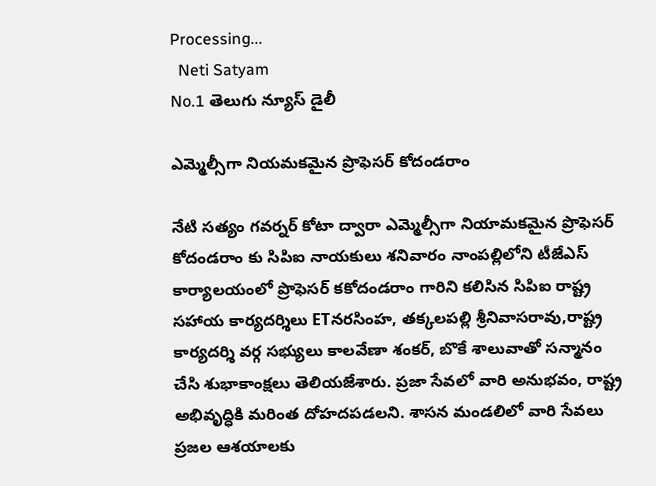Processing...
  Neti Satyam
No.1 తెలుగు న్యూస్ డైలీ

ఎమ్మెల్సీగా నియమకమైన ప్రొఫెసర్ కోదండరాం

నేటి సత్యం గవర్నర్ కోటా ద్వారా ఎమ్మెల్సీగా నియామకమైన ప్రొఫెసర్ కోదండరాం కు సిపిఐ నాయకులు శనివారం నాంపల్లిలోని టీజేఎస్ కార్యాలయంలో ప్రొఫెసర్ కకోదండరాం గారిని కలిసిన సిపిఐ రాష్ట్ర సహాయ కార్యదర్శిలు ETనరసింహ, తక్కలపల్లి శ్రీనివాసరావు,రాష్ట్ర కార్యదర్శి వర్గ సభ్యులు కాలవేణా శంకర్, బొకే శాలువాతో సన్మానం చేసి శుభాకాంక్షలు తెలియజేశారు. ప్రజా సేవలో వారి అనుభవం, రాష్ట్ర అభివృద్ధికి మరింత దోహదపడలని. శాసన మండలిలో వారి సేవలు ప్రజల ఆశయాలకు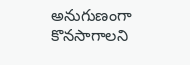అనుగుణంగా కొనసాగాలని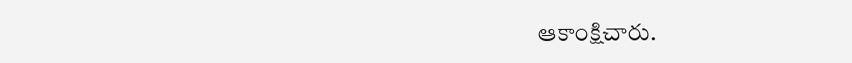ఆకాంక్షిచారు.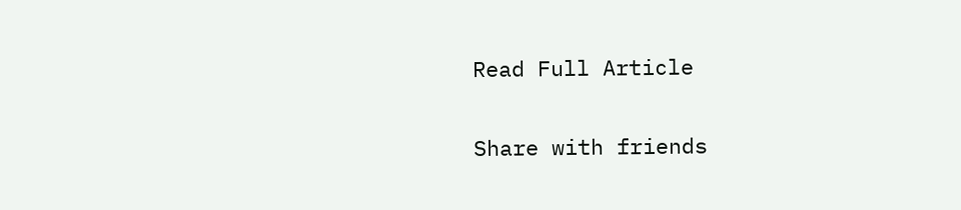Read Full Article

Share with friends